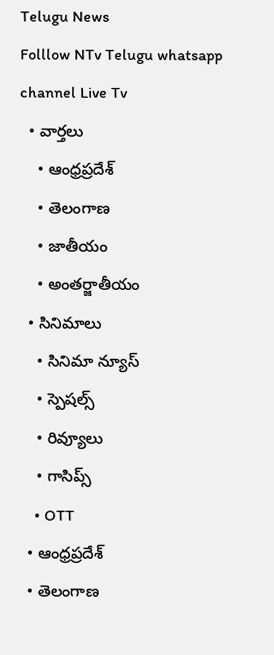Telugu News
Folllow NTv Telugu whatsapp channel Live Tv
  • వార్తలు
    • ఆంధ్రప్రదేశ్
    • తెలంగాణ
    • జాతీయం
    • అంతర్జాతీయం
  • సినిమాలు
    • సినిమా న్యూస్
    • స్పెషల్స్
    • రివ్యూలు
    • గాసిప్స్
    • OTT
  • ఆంధ్రప్రదేశ్
  • తెలంగాణ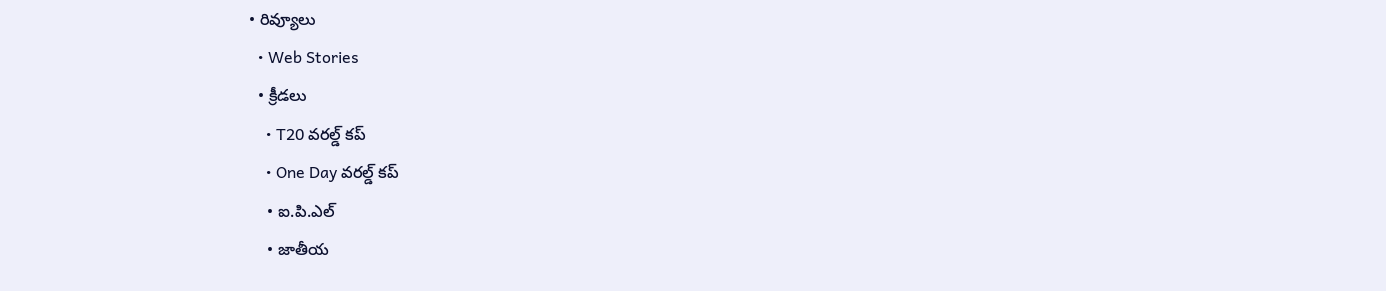• రివ్యూలు
  • Web Stories
  • క్రీడలు
    • T20 వరల్డ్ కప్
    • One Day వరల్డ్ కప్
    • ఐ.పి.ఎల్
    • జాతీయ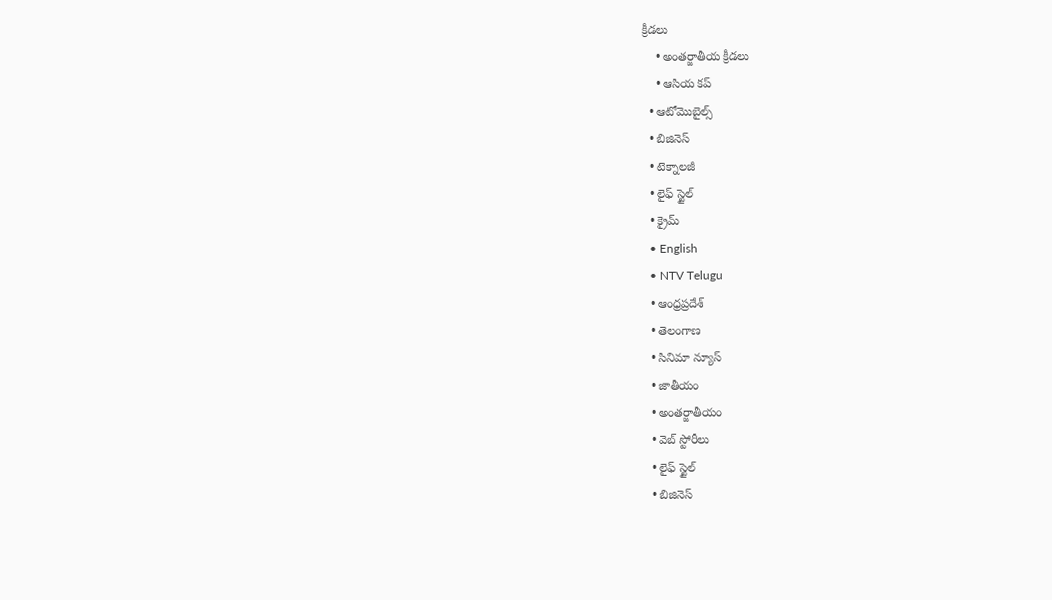క్రీడలు
    • అంతర్జాతీయ క్రీడలు
    • ఆసియ కప్
  • ఆటోమొబైల్స్
  • బిజినెస్‌
  • టెక్నాలజీ
  • లైఫ్ స్టైల్
  • క్రైమ్
  • English
  • NTV Telugu
  • ఆంధ్రప్రదేశ్
  • తెలంగాణ
  • సినిమా న్యూస్
  • జాతీయం
  • అంతర్జాతీయం
  • వెబ్ స్టోరీలు
  • లైఫ్ స్టైల్
  • బిజినెస్‌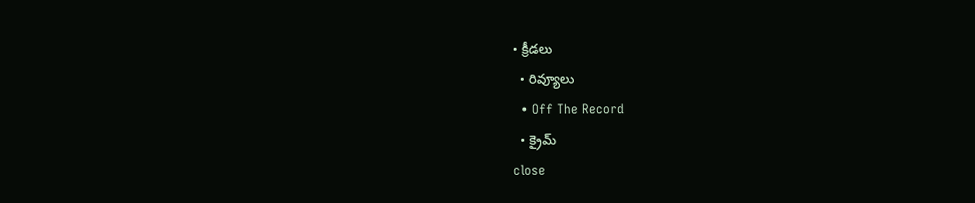• క్రీడలు
  • రివ్యూలు
  • Off The Record
  • క్రైమ్
close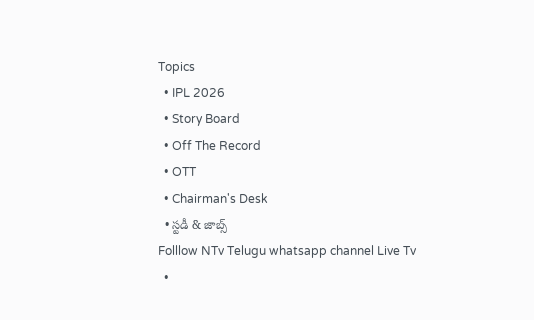Topics
  • IPL 2026
  • Story Board
  • Off The Record
  • OTT
  • Chairman's Desk
  • స్టడీ & జాబ్స్
Folllow NTv Telugu whatsapp channel Live Tv
  •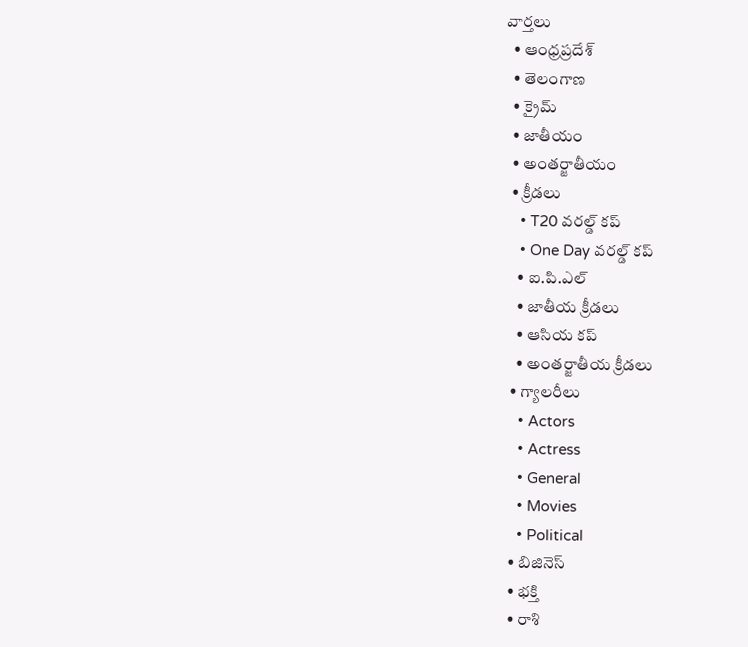వార్తలు
  • ఆంధ్రప్రదేశ్
  • తెలంగాణ
  • క్రైమ్
  • జాతీయం
  • అంతర్జాతీయం
  • క్రీడలు
    • T20 వరల్డ్ కప్
    • One Day వరల్డ్ కప్
    • ఐ.పి.ఎల్
    • జాతీయ క్రీడలు
    • ఆసియ కప్
    • అంతర్జాతీయ క్రీడలు
  • గ్యాలరీలు
    • Actors
    • Actress
    • General
    • Movies
    • Political
  • బిజినెస్‌
  • భక్తి
  • రాశి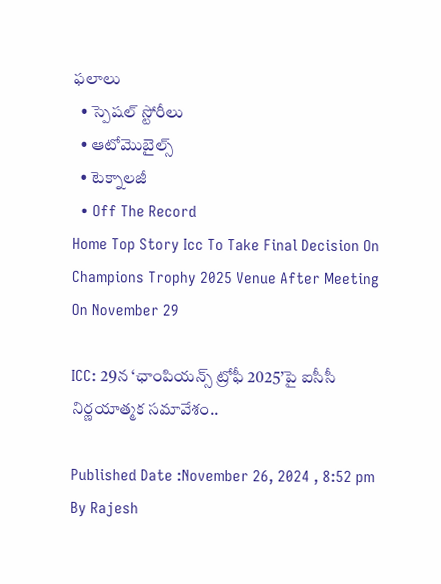ఫలాలు
  • స్పెషల్‌ స్టోరీలు
  • ఆటోమొబైల్స్
  • టెక్నాలజీ
  • Off The Record
Home Top Story Icc To Take Final Decision On Champions Trophy 2025 Venue After Meeting On November 29

ICC: 29న ‘ఛాంపియన్స్ ట్రోఫీ 2025’పై ఐసీసీ నిర్ణయాత్మక సమావేశం..

Published Date :November 26, 2024 , 8:52 pm
By Rajesh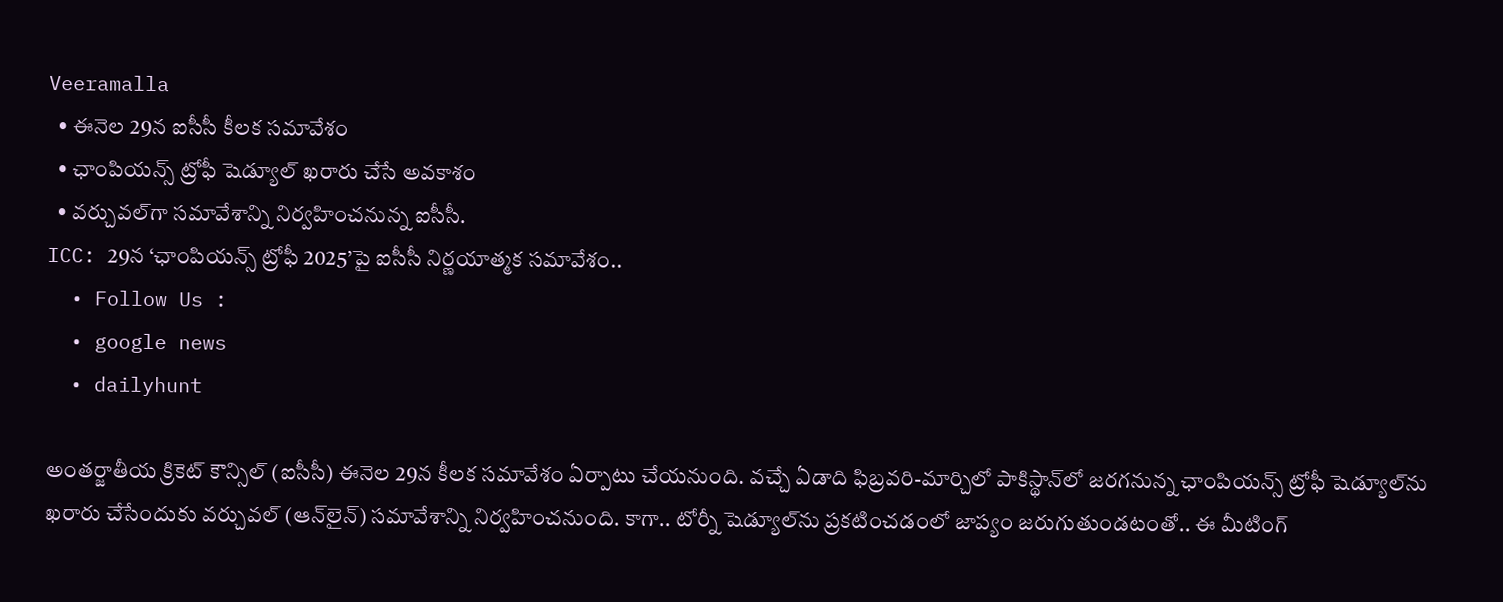Veeramalla
  • ఈనెల 29న ఐసీసీ కీలక సమావేశం
  • ఛాంపియన్స్ ట్రోఫీ షెడ్యూల్‌ ఖరారు చేసే అవకాశం
  • వర్చువల్‌గా సమావేశాన్ని నిర్వహించనున్న ఐసీసీ.
ICC: 29న ‘ఛాంపియన్స్ ట్రోఫీ 2025’పై ఐసీసీ నిర్ణయాత్మక సమావేశం..
  • Follow Us :
  • google news
  • dailyhunt

అంతర్జాతీయ క్రికెట్ కౌన్సిల్ (ఐసీసీ) ఈనెల 29న కీలక సమావేశం ఏర్పాటు చేయనుంది. వచ్చే ఏడాది ఫిబ్రవరి-మార్చిలో పాకిస్థాన్‌లో జరగనున్న ఛాంపియన్స్ ట్రోఫీ షెడ్యూల్‌ను ఖరారు చేసేందుకు వర్చువల్ (ఆన్‌లైన్) సమావేశాన్ని నిర్వహించనుంది. కాగా.. టోర్నీ షెడ్యూల్‌ను ప్రకటించడంలో జాప్యం జరుగుతుండటంతో.. ఈ మీటింగ్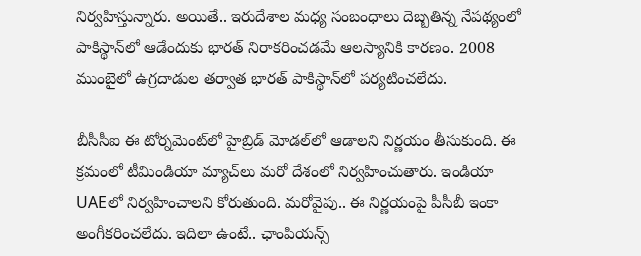నిర్వహిస్తున్నారు. అయితే.. ఇరుదేశాల మధ్య సంబంధాలు దెబ్బతిన్న నేపథ్యంలో పాకిస్థాన్‌లో ఆడేందుకు భారత్ నిరాకరించడమే ఆలస్యానికి కారణం. 2008 ముంబైలో ఉగ్రదాడుల తర్వాత భారత్ పాకిస్థాన్‌లో పర్యటించలేదు.

బీసీసీఐ ఈ టోర్నమెంట్‌లో హైబ్రిడ్ మోడల్‌లో ఆడాలని నిర్ణయం తీసుకుంది. ఈ క్రమంలో టీమిండియా మ్యాచ్‌లు మరో దేశంలో నిర్వహించుతారు. ఇండియా UAEలో నిర్వహించాలని కోరుతుంది. మరోవైపు.. ఈ నిర్ణయంపై పీసీబీ ఇంకా అంగీకరించలేదు. ఇదిలా ఉంటే.. ఛాంపియన్స్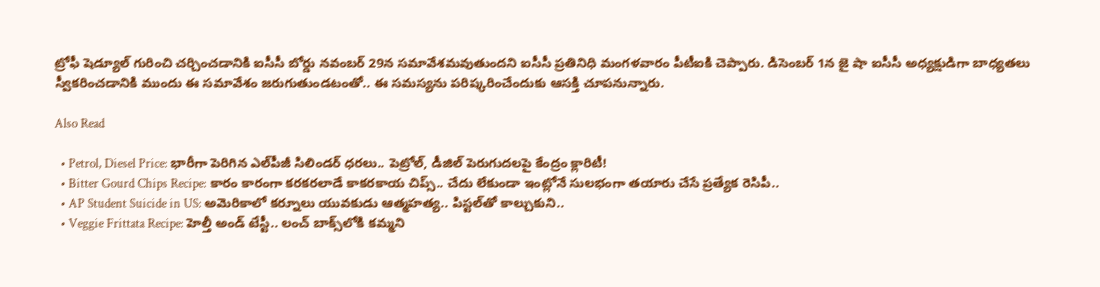ట్రోఫీ షెడ్యూల్ గురించి చర్చించడానికి ఐసీసీ బోర్డు నవంబర్ 29న సమావేశమవుతుందని ఐసీసీ ప్రతినిధి మంగళవారం పీటీఐకి చెప్పారు. డిసెంబర్ 1న జై షా ఐసీసీ అధ్యక్షుడిగా బాధ్యతలు స్వీకరించడానికి ముందు ఈ సమావేశం జరుగుతుండటంతో.. ఈ సమస్యను పరిష్కరించేందుకు ఆసక్తి చూపనున్నారు.

Also Read

  • Petrol, Diesel Price: భారీగా పెరిగిన ఎల్‌పీజీ సిలిండర్ ధరలు.. పెట్రోల్, డీజిల్ పెరుగుదలపై కేంద్రం క్లారిటీ!
  • Bitter Gourd Chips Recipe: కారం కారంగా కరకరలాడే కాకరకాయ చిప్స్.. చేదు లేకుండా ఇంట్లోనే సులభంగా తయారు చేసే ప్రత్యేక రెసిపీ..
  • AP Student Suicide in US: అమెరికాలో కర్నూలు యువకుడు ఆత్మహత్య.. పిస్టల్‌తో కాల్చుకుని..
  • Veggie Frittata Recipe: హెల్తీ అండ్ టేస్టీ.. లంచ్ బాక్స్‌లోకి కమ్మని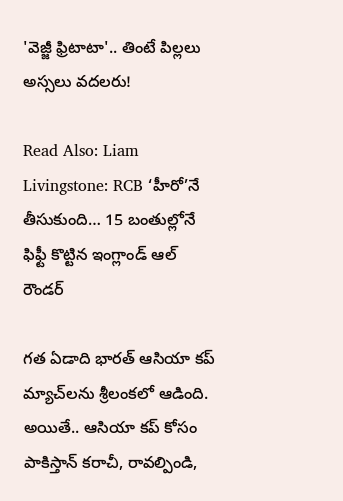'వెజ్జీ ఫ్రిటాటా'.. తింటే పిల్లలు అస్సలు వదలరు!

Read Also: Liam Livingstone: RCB ‘హీరో’నే తీసుకుంది… 15 బంతుల్లోనే ఫిఫ్టీ కొట్టిన ఇంగ్లాండ్ ఆల్ రౌండర్

గత ఏడాది భారత్ ఆసియా కప్ మ్యాచ్‌లను శ్రీలంకలో ఆడింది. అయితే.. ఆసియా కప్ కోసం పాకిస్తాన్ కరాచీ, రావల్పిండి,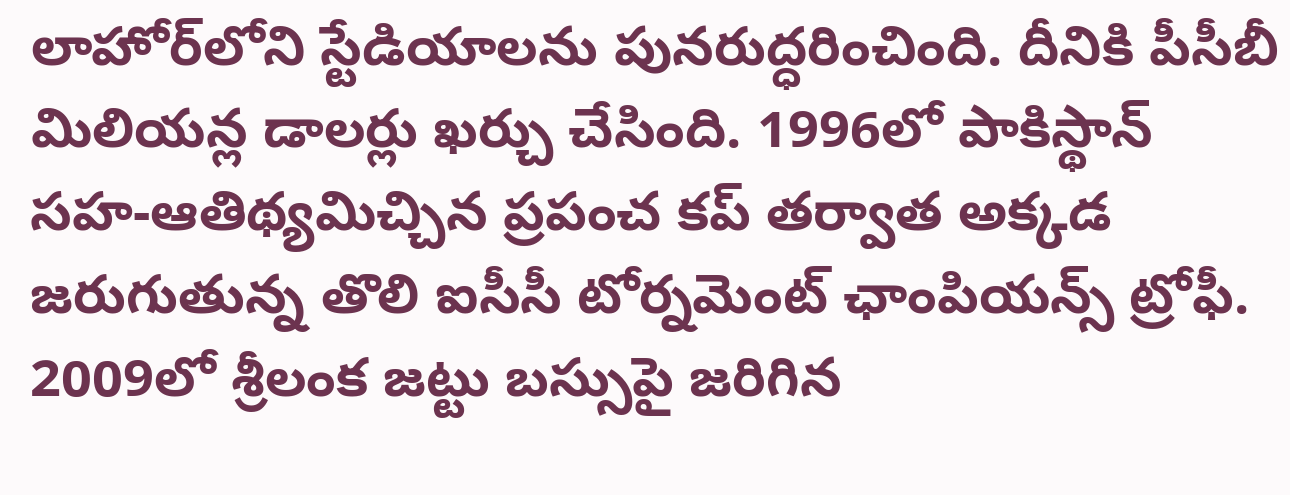లాహోర్‌లోని స్టేడియాలను పునరుద్ధరించింది. దీనికి పీసీబీ మిలియన్ల డాలర్లు ఖర్చు చేసింది. 1996లో పాకిస్థాన్ సహ-ఆతిథ్యమిచ్చిన ప్రపంచ కప్ తర్వాత అక్కడ జరుగుతున్న తొలి ఐసీసీ టోర్నమెంట్ ఛాంపియన్స్ ట్రోఫీ. 2009లో శ్రీలంక జట్టు బస్సుపై జరిగిన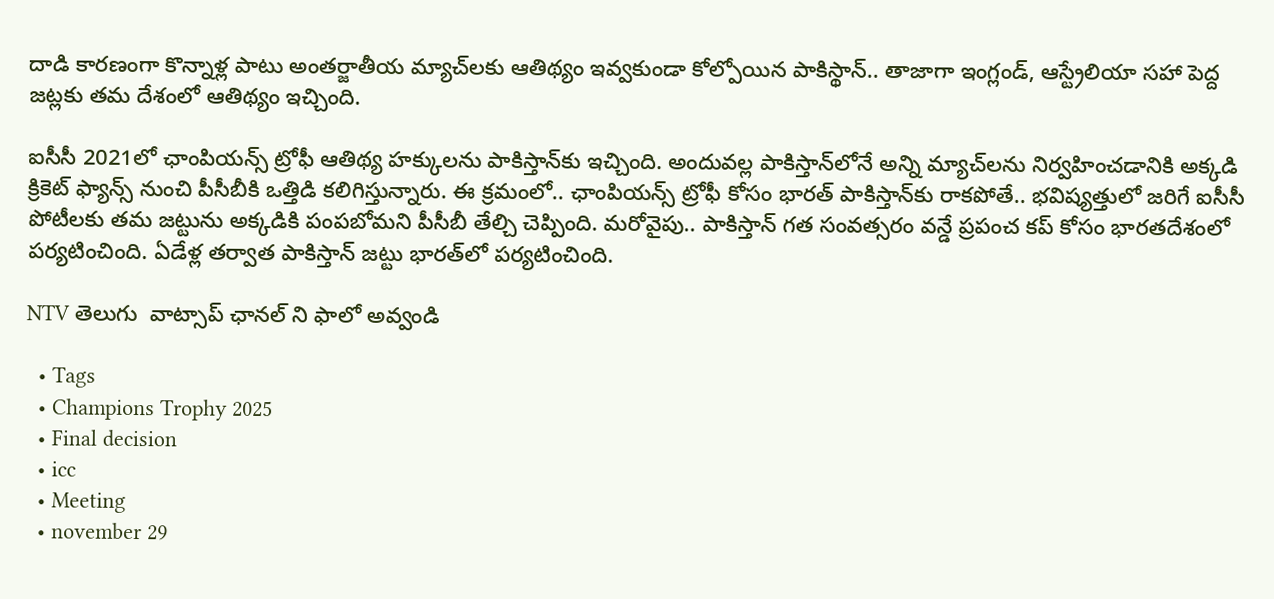దాడి కారణంగా కొన్నాళ్ల పాటు అంతర్జాతీయ మ్యాచ్‌లకు ఆతిథ్యం ఇవ్వకుండా కోల్పోయిన పాకిస్థాన్.. తాజాగా ఇంగ్లండ్, ఆస్ట్రేలియా సహా పెద్ద జట్లకు తమ దేశంలో ఆతిథ్యం ఇచ్చింది.

ఐసీసీ 2021లో ఛాంపియన్స్ ట్రోఫీ ఆతిథ్య హక్కులను పాకిస్తాన్‌కు ఇచ్చింది. అందువల్ల పాకిస్తాన్‌లోనే అన్ని మ్యాచ్‌లను నిర్వహించడానికి అక్కడి క్రికెట్ ఫ్యాన్స్ నుంచి పీసీబీకి ఒత్తిడి కలిగిస్తున్నారు. ఈ క్రమంలో.. ఛాంపియన్స్ ట్రోఫీ కోసం భారత్ పాకిస్తాన్‌కు రాకపోతే.. భవిష్యత్తులో జరిగే ఐసీసీ పోటీలకు తమ జట్టును అక్కడికి పంపబోమని పీసీబీ తేల్చి చెప్పింది. మరోవైపు.. పాకిస్తాన్ గత సంవత్సరం వన్డే ప్రపంచ కప్ కోసం భారతదేశంలో పర్యటించింది. ఏడేళ్ల తర్వాత పాకిస్తాన్ జట్టు భారత్‌లో పర్యటించింది.

NTV తెలుగు  వాట్సాప్ ఛానల్ ని ఫాలో అవ్వండి

  • Tags
  • Champions Trophy 2025
  • Final decision
  • icc
  • Meeting
  • november 29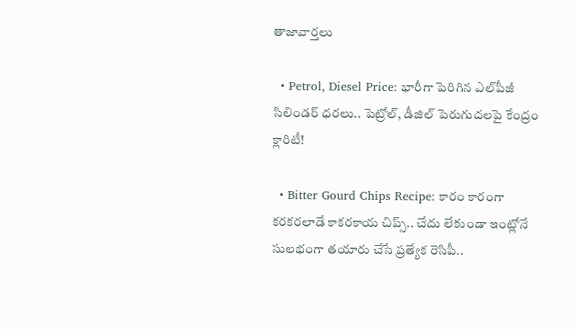తాజావార్తలు

  • Petrol, Diesel Price: భారీగా పెరిగిన ఎల్‌పీజీ సిలిండర్ ధరలు.. పెట్రోల్, డీజిల్ పెరుగుదలపై కేంద్రం క్లారిటీ!

  • Bitter Gourd Chips Recipe: కారం కారంగా కరకరలాడే కాకరకాయ చిప్స్.. చేదు లేకుండా ఇంట్లోనే సులభంగా తయారు చేసే ప్రత్యేక రెసిపీ..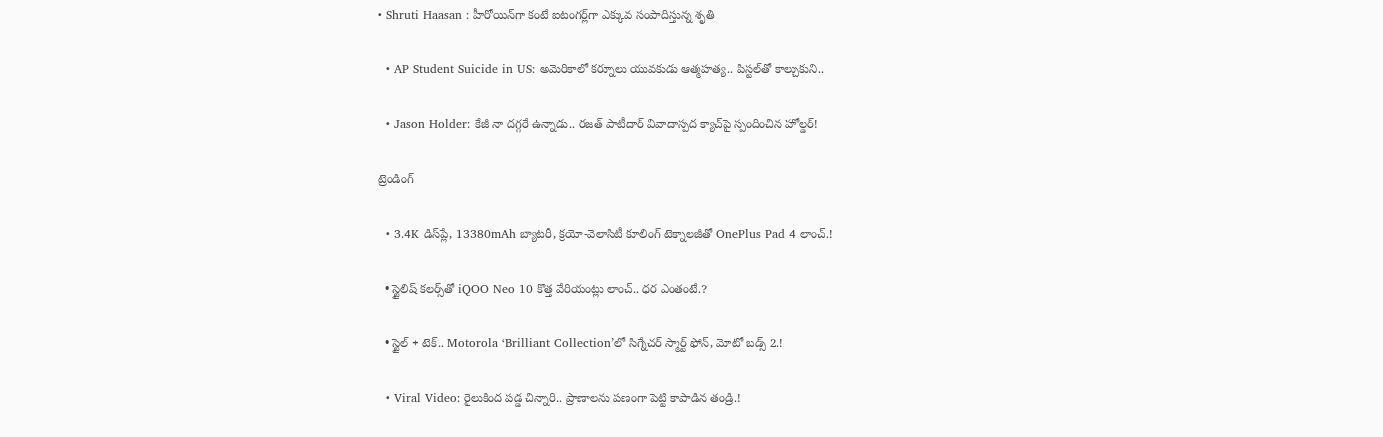• Shruti Haasan : హీరోయిన్‌గా కంటే ఐటంగర్ల్‌గా ఎక్కువ సంపాదిస్తున్న శృతి

  • AP Student Suicide in US: అమెరికాలో కర్నూలు యువకుడు ఆత్మహత్య.. పిస్టల్‌తో కాల్చుకుని..

  • Jason Holder: కేజీ నా దగ్గరే ఉన్నాడు.. రజత్ పాటీదార్ వివాదాస్పద క్యాచ్‌పై స్పందించిన హోల్డర్!

ట్రెండింగ్‌

  • 3.4K డిస్‌ప్లే, 13380mAh బ్యాటరీ, క్రయో-వెలాసిటీ కూలింగ్ టెక్నాలజీతో OnePlus Pad 4 లాంచ్.!

  • స్టైలిష్ కలర్స్‌తో iQOO Neo 10 కొత్త వేరియంట్లు లాంచ్.. ధర ఎంతంటే.?

  • స్టైల్ + టెక్.. Motorola ‘Brilliant Collection’లో సిగ్నేచర్ స్మార్ట్ ఫోన్, మోటో బడ్స్ 2.!

  • Viral Video: రైలుకింద పడ్డ చిన్నారి.. ప్రాణాలను పణంగా పెట్టి కాపాడిన తండ్రి.!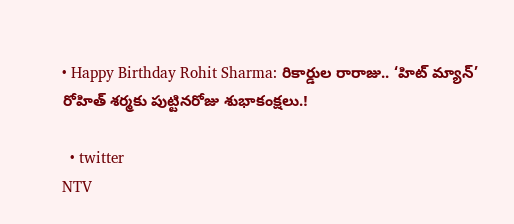• Happy Birthday Rohit Sharma: రికార్డుల రారాజు.. ‘హిట్‌ మ్యాన్’ రోహిత్ శర్మకు పుట్టినరోజు శుభాకంక్షలు.!

  • twitter
NTV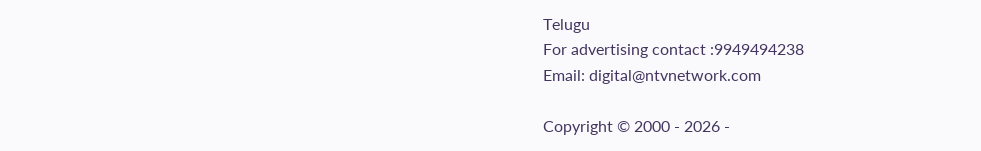Telugu
For advertising contact :9949494238
Email: digital@ntvnetwork.com

Copyright © 2000 - 2026 -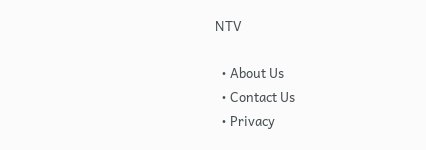NTV

  • About Us
  • Contact Us
  • Privacy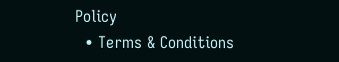Policy
  • Terms & Conditions